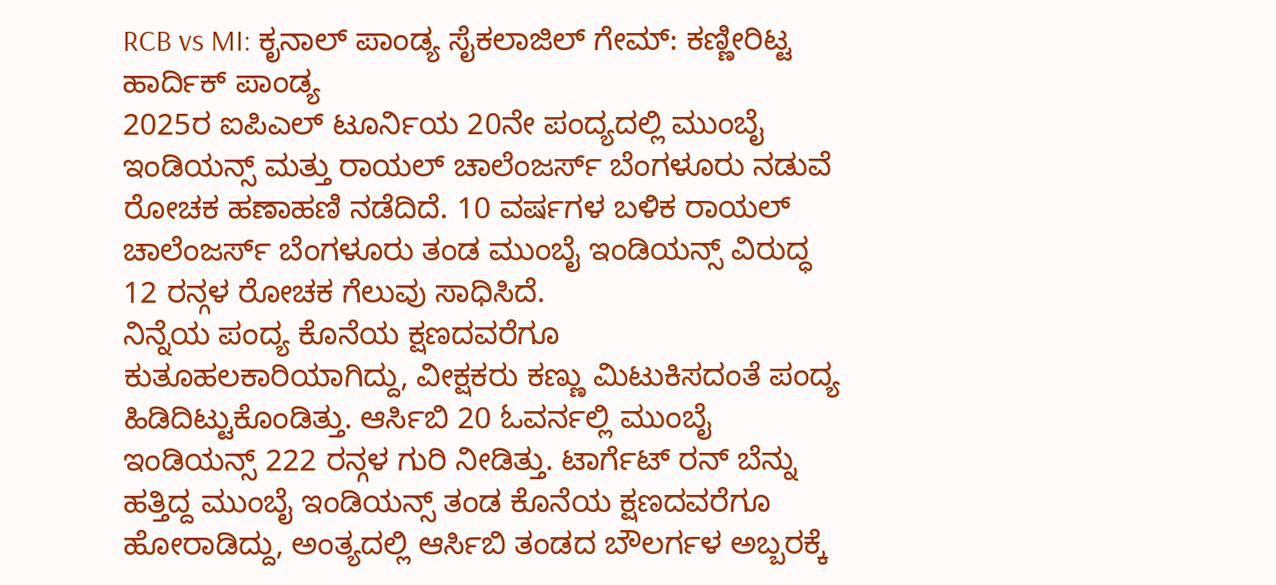RCB vs MI: ಕೃನಾಲ್ ಪಾಂಡ್ಯ ಸೈಕಲಾಜಿಲ್ ಗೇಮ್: ಕಣ್ಣೀರಿಟ್ಟ ಹಾರ್ದಿಕ್ ಪಾಂಡ್ಯ
2025ರ ಐಪಿಎಲ್ ಟೂರ್ನಿಯ 20ನೇ ಪಂದ್ಯದಲ್ಲಿ ಮುಂಬೈ ಇಂಡಿಯನ್ಸ್ ಮತ್ತು ರಾಯಲ್ ಚಾಲೆಂಜರ್ಸ್ ಬೆಂಗಳೂರು ನಡುವೆ ರೋಚಕ ಹಣಾಹಣಿ ನಡೆದಿದೆ. 10 ವರ್ಷಗಳ ಬಳಿಕ ರಾಯಲ್ ಚಾಲೆಂಜರ್ಸ್ ಬೆಂಗಳೂರು ತಂಡ ಮುಂಬೈ ಇಂಡಿಯನ್ಸ್ ವಿರುದ್ಧ 12 ರನ್ಗಳ ರೋಚಕ ಗೆಲುವು ಸಾಧಿಸಿದೆ.
ನಿನ್ನೆಯ ಪಂದ್ಯ ಕೊನೆಯ ಕ್ಷಣದವರೆಗೂ ಕುತೂಹಲಕಾರಿಯಾಗಿದ್ದು, ವೀಕ್ಷಕರು ಕಣ್ಣು ಮಿಟುಕಿಸದಂತೆ ಪಂದ್ಯ ಹಿಡಿದಿಟ್ಟುಕೊಂಡಿತ್ತು. ಆರ್ಸಿಬಿ 20 ಓವರ್ನಲ್ಲಿ ಮುಂಬೈ ಇಂಡಿಯನ್ಸ್ 222 ರನ್ಗಳ ಗುರಿ ನೀಡಿತ್ತು. ಟಾರ್ಗೆಟ್ ರನ್ ಬೆನ್ನು ಹತ್ತಿದ್ದ ಮುಂಬೈ ಇಂಡಿಯನ್ಸ್ ತಂಡ ಕೊನೆಯ ಕ್ಷಣದವರೆಗೂ ಹೋರಾಡಿದ್ದು, ಅಂತ್ಯದಲ್ಲಿ ಆರ್ಸಿಬಿ ತಂಡದ ಬೌಲರ್ಗಳ ಅಬ್ಬರಕ್ಕೆ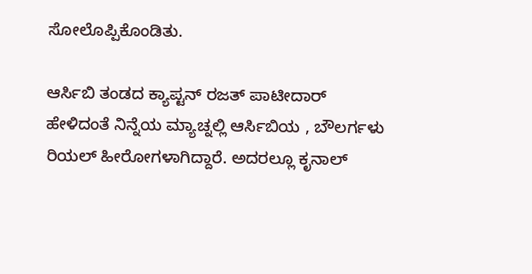ಸೋಲೊಪ್ಪಿಕೊಂಡಿತು.

ಆರ್ಸಿಬಿ ತಂಡದ ಕ್ಯಾಪ್ಟನ್ ರಜತ್ ಪಾಟೀದಾರ್ ಹೇಳಿದಂತೆ ನಿನ್ನೆಯ ಮ್ಯಾಚ್ನಲ್ಲಿ ಆರ್ಸಿಬಿಯ , ಬೌಲರ್ಗಳು ರಿಯಲ್ ಹೀರೋಗಳಾಗಿದ್ದಾರೆ. ಅದರಲ್ಲೂ ಕೃನಾಲ್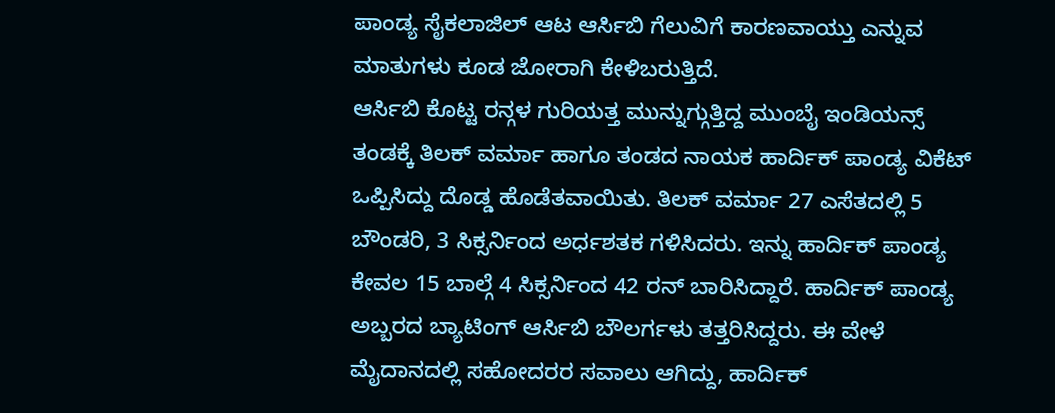ಪಾಂಡ್ಯ ಸೈಕಲಾಜಿಲ್ ಆಟ ಆರ್ಸಿಬಿ ಗೆಲುವಿಗೆ ಕಾರಣವಾಯ್ತು ಎನ್ನುವ ಮಾತುಗಳು ಕೂಡ ಜೋರಾಗಿ ಕೇಳಿಬರುತ್ತಿದೆ.
ಆರ್ಸಿಬಿ ಕೊಟ್ಟ ರನ್ಗಳ ಗುರಿಯತ್ತ ಮುನ್ನುಗ್ಗುತ್ತಿದ್ದ ಮುಂಬೈ ಇಂಡಿಯನ್ಸ್ ತಂಡಕ್ಕೆ ತಿಲಕ್ ವರ್ಮಾ ಹಾಗೂ ತಂಡದ ನಾಯಕ ಹಾರ್ದಿಕ್ ಪಾಂಡ್ಯ ವಿಕೆಟ್ ಒಪ್ಪಿಸಿದ್ದು ದೊಡ್ಡ ಹೊಡೆತವಾಯಿತು. ತಿಲಕ್ ವರ್ಮಾ 27 ಎಸೆತದಲ್ಲಿ 5 ಬೌಂಡರಿ, 3 ಸಿಕ್ಸರ್ನಿಂದ ಅರ್ಧಶತಕ ಗಳಿಸಿದರು. ಇನ್ನು ಹಾರ್ದಿಕ್ ಪಾಂಡ್ಯ ಕೇವಲ 15 ಬಾಲ್ಗೆ 4 ಸಿಕ್ಸರ್ನಿಂದ 42 ರನ್ ಬಾರಿಸಿದ್ದಾರೆ. ಹಾರ್ದಿಕ್ ಪಾಂಡ್ಯ ಅಬ್ಬರದ ಬ್ಯಾಟಿಂಗ್ ಆರ್ಸಿಬಿ ಬೌಲರ್ಗಳು ತತ್ತರಿಸಿದ್ದರು. ಈ ವೇಳೆ ಮೈದಾನದಲ್ಲಿ ಸಹೋದರರ ಸವಾಲು ಆಗಿದ್ದು, ಹಾರ್ದಿಕ್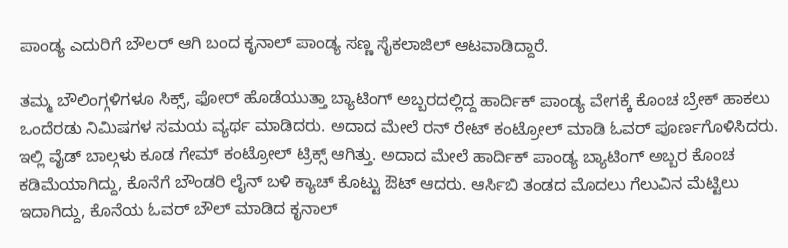ಪಾಂಡ್ಯ ಎದುರಿಗೆ ಬೌಲರ್ ಆಗಿ ಬಂದ ಕೃನಾಲ್ ಪಾಂಡ್ಯ ಸಣ್ಣ ಸೈಕಲಾಜಿಲ್ ಆಟವಾಡಿದ್ದಾರೆ.

ತಮ್ಮ ಬೌಲಿಂಗ್ಗಳಿಗಳೂ ಸಿಕ್ಸ್, ಫೋರ್ ಹೊಡೆಯುತ್ತಾ ಬ್ಯಾಟಿಂಗ್ ಅಬ್ಬರದಲ್ಲಿದ್ದ ಹಾರ್ದಿಕ್ ಪಾಂಡ್ಯ ವೇಗಕ್ಕೆ ಕೊಂಚ ಬ್ರೇಕ್ ಹಾಕಲು ಒಂದೆರಡು ನಿಮಿಷಗಳ ಸಮಯ ವ್ಯರ್ಥ ಮಾಡಿದರು. ಅದಾದ ಮೇಲೆ ರನ್ ರೇಟ್ ಕಂಟ್ರೋಲ್ ಮಾಡಿ ಓವರ್ ಪೂರ್ಣಗೊಳಿಸಿದರು. ಇಲ್ಲಿ ವೈಡ್ ಬಾಲ್ಗಳು ಕೂಡ ಗೇಮ್ ಕಂಟ್ರೋಲ್ ಟ್ರಿಕ್ಸ್ ಆಗಿತ್ತು. ಅದಾದ ಮೇಲೆ ಹಾರ್ದಿಕ್ ಪಾಂಡ್ಯ ಬ್ಯಾಟಿಂಗ್ ಅಬ್ಬರ ಕೊಂಚ ಕಡಿಮೆಯಾಗಿದ್ದು, ಕೊನೆಗೆ ಬೌಂಡರಿ ಲೈನ್ ಬಳಿ ಕ್ಯಾಚ್ ಕೊಟ್ಟು ಔಟ್ ಆದರು. ಆರ್ಸಿಬಿ ತಂಡದ ಮೊದಲು ಗೆಲುವಿನ ಮೆಟ್ಟಿಲು ಇದಾಗಿದ್ದು, ಕೊನೆಯ ಓವರ್ ಬೌಲ್ ಮಾಡಿದ ಕೃನಾಲ್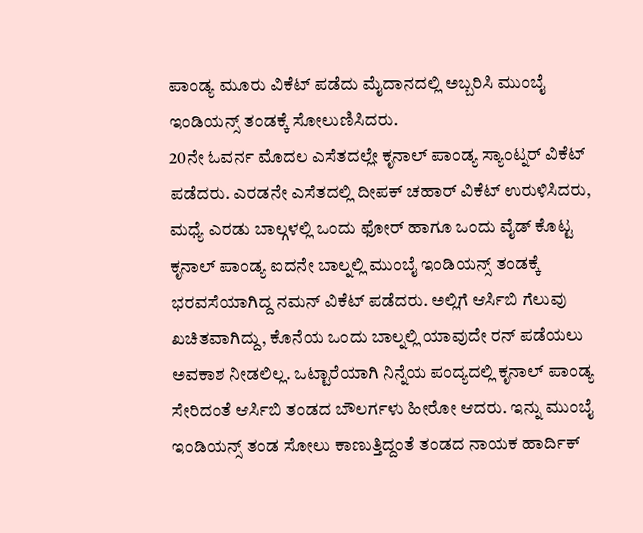ಪಾಂಡ್ಯ ಮೂರು ವಿಕೆಟ್ ಪಡೆದು ಮೈದಾನದಲ್ಲಿ ಅಬ್ಬರಿಸಿ ಮುಂಬೈ ಇಂಡಿಯನ್ಸ್ ತಂಡಕ್ಕೆ ಸೋಲುಣಿಸಿದರು.
20ನೇ ಓವರ್ನ ಮೊದಲ ಎಸೆತದಲ್ಲೇ ಕೃನಾಲ್ ಪಾಂಡ್ಯ ಸ್ಯಾಂಟ್ನರ್ ವಿಕೆಟ್ ಪಡೆದರು. ಎರಡನೇ ಎಸೆತದಲ್ಲಿ ದೀಪಕ್ ಚಹಾರ್ ವಿಕೆಟ್ ಉರುಳಿಸಿದರು, ಮಧ್ಯೆ ಎರಡು ಬಾಲ್ಗಳಲ್ಲಿ ಒಂದು ಫೋರ್ ಹಾಗೂ ಒಂದು ವೈಡ್ ಕೊಟ್ಟ ಕೃನಾಲ್ ಪಾಂಡ್ಯ ಐದನೇ ಬಾಲ್ನಲ್ಲಿ ಮುಂಬೈ ಇಂಡಿಯನ್ಸ್ ತಂಡಕ್ಕೆ ಭರವಸೆಯಾಗಿದ್ದ ನಮನ್ ವಿಕೆಟ್ ಪಡೆದರು. ಅಲ್ಲಿಗೆ ಆರ್ಸಿಬಿ ಗೆಲುವು ಖಚಿತವಾಗಿದ್ದು, ಕೊನೆಯ ಒಂದು ಬಾಲ್ನಲ್ಲಿ ಯಾವುದೇ ರನ್ ಪಡೆಯಲು ಅವಕಾಶ ನೀಡಲಿಲ್ಲ. ಒಟ್ಟಾರೆಯಾಗಿ ನಿನ್ನೆಯ ಪಂದ್ಯದಲ್ಲಿ ಕೃನಾಲ್ ಪಾಂಡ್ಯ ಸೇರಿದಂತೆ ಆರ್ಸಿಬಿ ತಂಡದ ಬೌಲರ್ಗಳು ಹೀರೋ ಆದರು. ಇನ್ನು ಮುಂಬೈ ಇಂಡಿಯನ್ಸ್ ತಂಡ ಸೋಲು ಕಾಣುತ್ತಿದ್ದಂತೆ ತಂಡದ ನಾಯಕ ಹಾರ್ದಿಕ್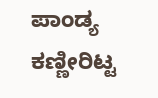ಪಾಂಡ್ಯ ಕಣ್ಣೀರಿಟ್ಟ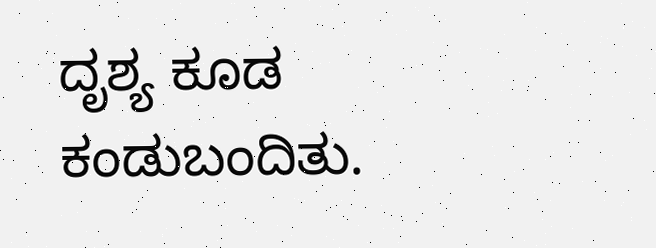ದೃಶ್ಯ ಕೂಡ ಕಂಡುಬಂದಿತು.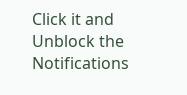Click it and Unblock the Notifications